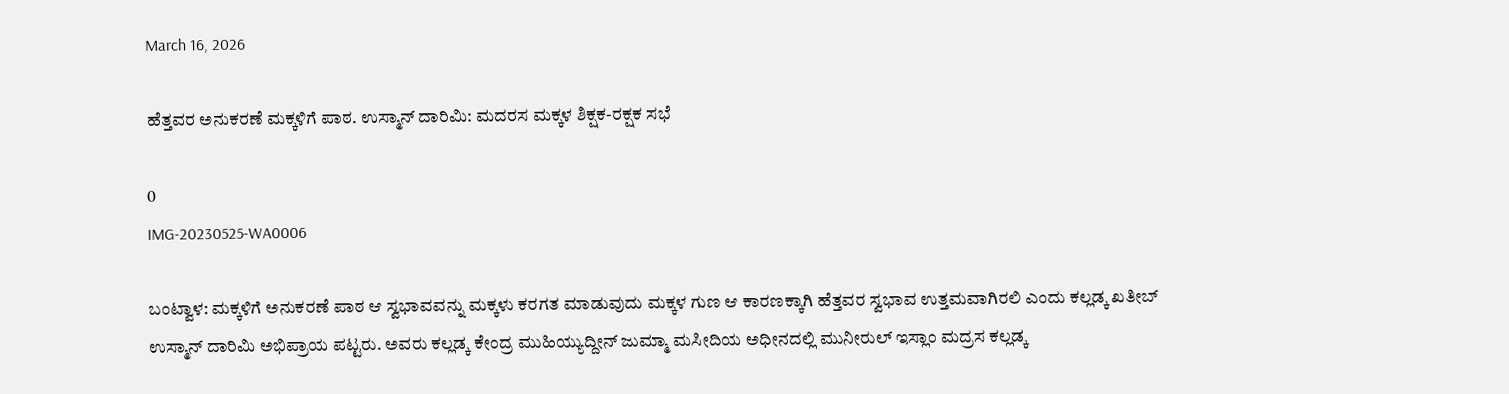March 16, 2026

ಹೆತ್ತವರ ಅನುಕರಣೆ ಮಕ್ಕಳಿಗೆ ಪಾಠ. ಉಸ್ಮಾನ್ ದಾರಿಮಿ: ಮದರಸ ಮಕ್ಕಳ ಶಿಕ್ಷಕ-ರಕ್ಷಕ ಸಭೆ

0
IMG-20230525-WA0006

ಬಂಟ್ವಾಳ: ಮಕ್ಕಳಿಗೆ ಅನುಕರಣೆ ಪಾಠ ಆ ಸ್ವಭಾವವನ್ನು ಮಕ್ಕಳು ಕರಗತ ಮಾಡುವುದು ಮಕ್ಕಳ ಗುಣ ಆ ಕಾರಣಕ್ಕಾಗಿ ಹೆತ್ತವರ ಸ್ವಭಾವ ಉತ್ತಮವಾಗಿರಲಿ ಎಂದು ಕಲ್ಲಡ್ಕ ಖತೀಬ್ ಉಸ್ಮಾನ್ ದಾರಿಮಿ ಅಭಿಪ್ರಾಯ ಪಟ್ಟರು. ಅವರು ಕಲ್ಲಡ್ಕ ಕೇಂದ್ರ ಮುಹಿಯ್ಯುದ್ದೀನ್ ಜುಮ್ಮಾ ಮಸೀದಿಯ ಅಧೀನದಲ್ಲಿ ಮುನೀರುಲ್ ಇಸ್ಲಾಂ ಮದ್ರಸ ಕಲ್ಲಡ್ಕ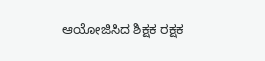ಆಯೋಜಿಸಿದ ಶಿಕ್ಷಕ ರಕ್ಷಕ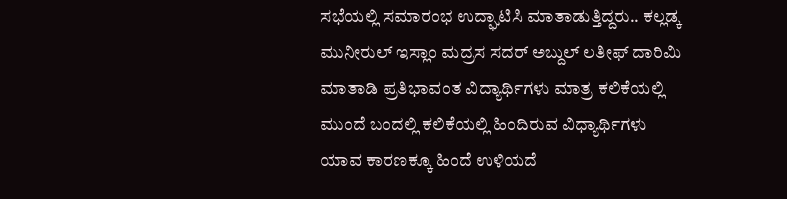ಸಭೆಯಲ್ಲಿ ಸಮಾರಂಭ ಉದ್ಘಾಟಿಸಿ ಮಾತಾಡುತ್ತಿದ್ದರು.. ಕಲ್ಲಡ್ಕ ಮುನೀರುಲ್ ಇಸ್ಲಾಂ ಮದ್ರಸ ಸದರ್ ಅಬ್ದುಲ್ ಲತೀಫ್ ದಾರಿಮಿ ಮಾತಾಡಿ ಪ್ರತಿಭಾವಂತ ವಿದ್ಯಾರ್ಥಿಗಳು ಮಾತ್ರ ಕಲಿಕೆಯಲ್ಲಿ ಮುಂದೆ ಬಂದಲ್ಲಿ ಕಲಿಕೆಯಲ್ಲಿ ಹಿಂದಿರುವ ವಿಧ್ಯಾರ್ಥಿಗಳು ಯಾವ ಕಾರಣಕ್ಕೂ ಹಿಂದೆ ಉಳಿಯದೆ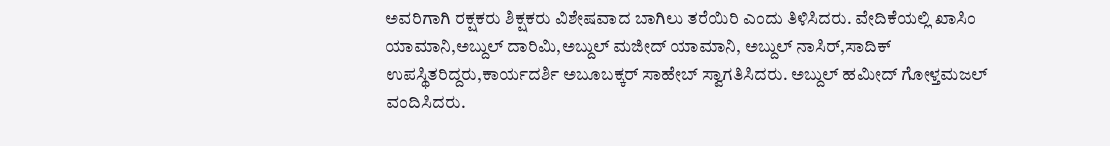ಅವರಿಗಾಗಿ ರಕ್ಷಕರು ಶಿಕ್ಷಕರು ವಿಶೇಷವಾದ ಬಾಗಿಲು ತರೆಯಿರಿ ಎಂದು ತಿಳಿಸಿದರು. ವೇದಿಕೆಯಲ್ಲಿ ಖಾಸಿಂ ಯಾಮಾನಿ,ಅಬ್ದುಲ್ ದಾರಿಮಿ,ಅಬ್ದುಲ್ ಮಜೀದ್ ಯಾಮಾನಿ, ಅಬ್ದುಲ್ ನಾಸಿರ್,ಸಾದಿಕ್ ಉಪಸ್ಥಿತರಿದ್ದರು,ಕಾರ್ಯದರ್ಶಿ ಅಬೂಬಕ್ಕರ್ ಸಾಹೇಬ್ ಸ್ವಾಗತಿಸಿದರು. ಅಬ್ದುಲ್ ಹಮೀದ್ ಗೋಳ್ತಮಜಲ್ ವಂದಿಸಿದರು.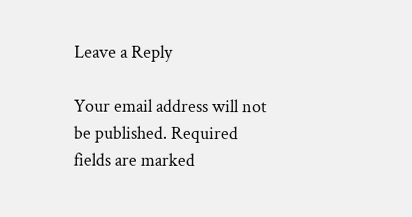Leave a Reply

Your email address will not be published. Required fields are marked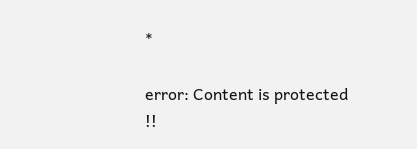*

error: Content is protected !!